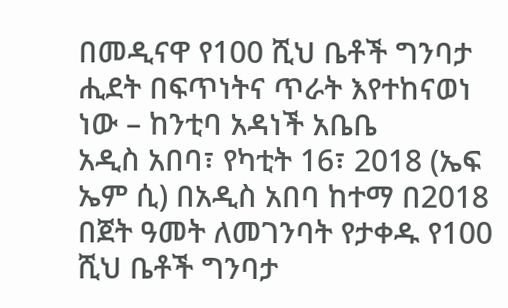በመዲናዋ የ100 ሺህ ቤቶች ግንባታ ሒደት በፍጥነትና ጥራት እየተከናወነ ነው – ከንቲባ አዳነች አቤቤ
አዲስ አበባ፣ የካቲት 16፣ 2018 (ኤፍ ኤም ሲ) በአዲስ አበባ ከተማ በ2018 በጀት ዓመት ለመገንባት የታቀዱ የ100 ሺህ ቤቶች ግንባታ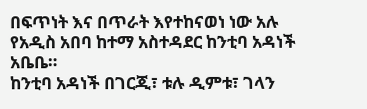በፍጥነት እና በጥራት እየተከናወነ ነው አሉ የአዲስ አበባ ከተማ አስተዳደር ከንቲባ አዳነች አቤቤ።
ከንቲባ አዳነች በገርጂ፣ ቱሉ ዲምቱ፣ ገላን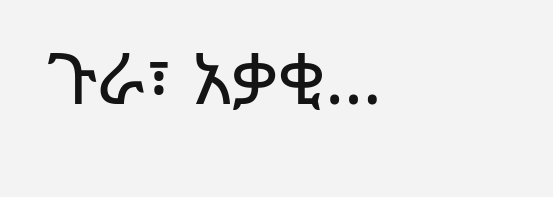ጉራ፣ አቃቂ…